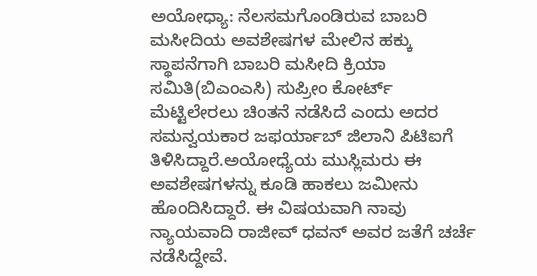ಅಯೋಧ್ಯಾ: ನೆಲಸಮಗೊಂಡಿರುವ ಬಾಬರಿ ಮಸೀದಿಯ ಅವಶೇಷಗಳ ಮೇಲಿನ ಹಕ್ಕು ಸ್ಥಾಪನೆಗಾಗಿ ಬಾಬರಿ ಮಸೀದಿ ಕ್ರಿಯಾ ಸಮಿತಿ(ಬಿಎಂಎಸಿ) ಸುಪ್ರೀಂ ಕೋರ್ಟ್ ಮೆಟ್ಟಿಲೇರಲು ಚಿಂತನೆ ನಡೆಸಿದೆ ಎಂದು ಅದರ ಸಮನ್ವಯಕಾರ ಜಫರ್ಯಾಬ್ ಜಿಲಾನಿ ಪಿಟಿಐಗೆ ತಿಳಿಸಿದ್ದಾರೆ.ಅಯೋಧ್ಯೆಯ ಮುಸ್ಲಿಮರು ಈ ಅವಶೇಷಗಳನ್ನು ಕೂಡಿ ಹಾಕಲು ಜಮೀನು ಹೊಂದಿಸಿದ್ದಾರೆ. ಈ ವಿಷಯವಾಗಿ ನಾವು ನ್ಯಾಯವಾದಿ ರಾಜೀವ್ ಧವನ್ ಅವರ ಜತೆಗೆ ಚರ್ಚೆ ನಡೆಸಿದ್ದೇವೆ.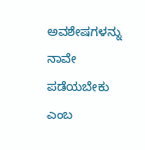ಅವಶೇಷಗಳನ್ನು ನಾವೇ ಪಡೆಯಬೇಕು ಎಂಬ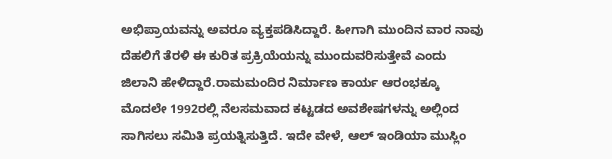ಅಭಿಪ್ರಾಯವನ್ನು ಅವರೂ ವ್ಯಕ್ತಪಡಿಸಿದ್ದಾರೆ. ಹೀಗಾಗಿ ಮುಂದಿನ ವಾರ ನಾವು ದೆಹಲಿಗೆ ತೆರಳಿ ಈ ಕುರಿತ ಪ್ರಕ್ರಿಯೆಯನ್ನು ಮುಂದುವರಿಸುತ್ತೇವೆ ಎಂದು ಜಿಲಾನಿ ಹೇಳಿದ್ದಾರೆ.ರಾಮಮಂದಿರ ನಿರ್ಮಾಣ ಕಾರ್ಯ ಆರಂಭಕ್ಕೂ ಮೊದಲೇ 1992ರಲ್ಲಿ ನೆಲಸಮವಾದ ಕಟ್ಟಡದ ಅವಶೇಷಗಳನ್ನು ಅಲ್ಲಿಂದ ಸಾಗಿಸಲು ಸಮಿತಿ ಪ್ರಯತ್ನಿಸುತ್ತಿದೆ. ಇದೇ ವೇಳೆ, ಆಲ್ ಇಂಡಿಯಾ ಮುಸ್ಲಿಂ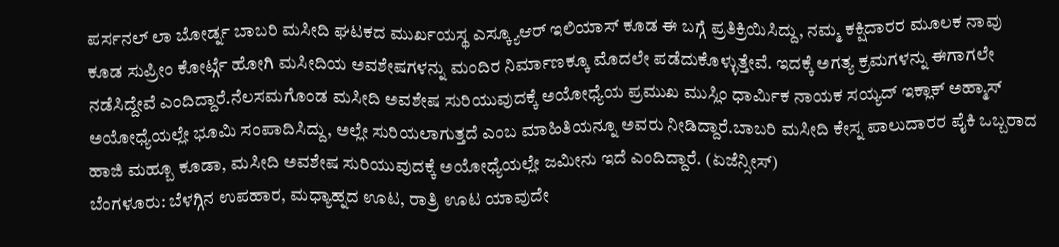ಪರ್ಸನಲ್ ಲಾ ಬೋರ್ಡ್ನ ಬಾಬರಿ ಮಸೀದಿ ಘಟಕದ ಮುರ್ಖಯಸ್ಥ ಎಸ್ಕ್ಯೂಆರ್ ಇಲಿಯಾಸ್ ಕೂಡ ಈ ಬಗ್ಗೆ ಪ್ರತಿಕ್ರಿಯಿಸಿದ್ದು, ನಮ್ಮ ಕಕ್ಷಿದಾರರ ಮೂಲಕ ನಾವು ಕೂಡ ಸುಪ್ರೀಂ ಕೋರ್ಟ್ಗೆ ಹೋಗಿ ಮಸೀದಿಯ ಅವಶೇಷಗಳನ್ನು ಮಂದಿರ ನಿರ್ಮಾಣಕ್ಕೂ ಮೊದಲೇ ಪಡೆದುಕೊಳ್ಳುತ್ತೇವೆ. ಇದಕ್ಕೆ ಅಗತ್ಯ ಕ್ರಮಗಳನ್ನು ಈಗಾಗಲೇ ನಡೆಸಿದ್ದೇವೆ ಎಂದಿದ್ದಾರೆ.ನೆಲಸಮಗೊಂಡ ಮಸೀದಿ ಅವಶೇಷ ಸುರಿಯುವುದಕ್ಕೆ ಅಯೋಧ್ಯೆಯ ಪ್ರಮುಖ ಮುಸ್ಲಿಂ ಧಾರ್ಮಿಕ ನಾಯಕ ಸಯ್ಯದ್ ಇಕ್ಲಾಕ್ ಅಹ್ಮಾಸ್ ಅಯೋಧ್ಯೆಯಲ್ಲೇ ಭೂಮಿ ಸಂಪಾದಿಸಿದ್ದು, ಅಲ್ಲೇ ಸುರಿಯಲಾಗುತ್ತದೆ ಎಂಬ ಮಾಹಿತಿಯನ್ನೂ ಅವರು ನೀಡಿದ್ದಾರೆ.ಬಾಬರಿ ಮಸೀದಿ ಕೇಸ್ನ ಪಾಲುದಾರರ ಪೈಕಿ ಒಬ್ಬರಾದ ಹಾಜಿ ಮಹ್ಬೂ ಕೂಡಾ, ಮಸೀದಿ ಅವಶೇಷ ಸುರಿಯುವುದಕ್ಕೆ ಅಯೋಧ್ಯೆಯಲ್ಲೇ ಜಮೀನು ಇದೆ ಎಂದಿದ್ದಾರೆ. (ಏಜೆನ್ಸೀಸ್)
ಬೆಂಗಳೂರು: ಬೆಳಗ್ಗಿನ ಉಪಹಾರ, ಮಧ್ಯಾಹ್ನದ ಊಟ, ರಾತ್ರಿ ಊಟ ಯಾವುದೇ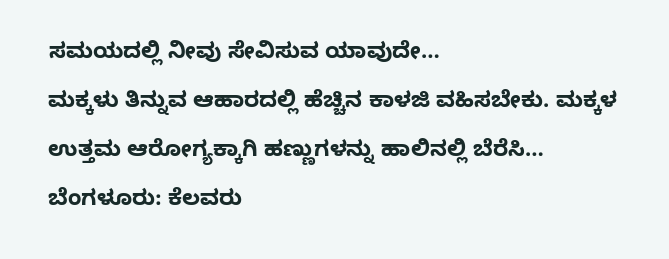ಸಮಯದಲ್ಲಿ ನೀವು ಸೇವಿಸುವ ಯಾವುದೇ…
ಮಕ್ಕಳು ತಿನ್ನುವ ಆಹಾರದಲ್ಲಿ ಹೆಚ್ಚಿನ ಕಾಳಜಿ ವಹಿಸಬೇಕು. ಮಕ್ಕಳ ಉತ್ತಮ ಆರೋಗ್ಯಕ್ಕಾಗಿ ಹಣ್ಣುಗಳನ್ನು ಹಾಲಿನಲ್ಲಿ ಬೆರೆಸಿ…
ಬೆಂಗಳೂರು: ಕೆಲವರು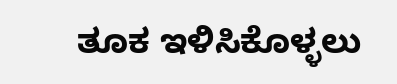ತೂಕ ಇಳಿಸಿಕೊಳ್ಳಲು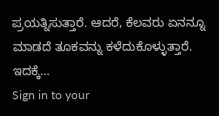ಪ್ರಯತ್ನಿಸುತ್ತಾರೆ. ಆದರೆ, ಕೆಲವರು ಏನನ್ನೂ ಮಾಡದೆ ತೂಕವನ್ನು ಕಳೆದುಕೊಳ್ಳುತ್ತಾರೆ. ಇದಕ್ಕೆ…
Sign in to your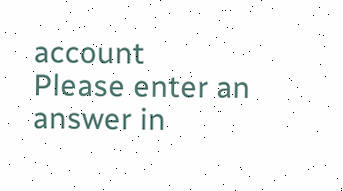account
Please enter an answer in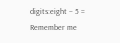digits:eight − 5 =
Remember me